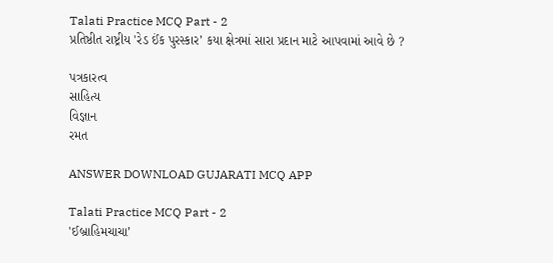Talati Practice MCQ Part - 2
પ્રતિષ્ઠીત રાષ્ટ્રીય 'રેડ ઈંક પુરસ્કાર’ કયા ક્ષેત્રમાં સારા પ્રદાન માટે આપવામાં આવે છે ?

પત્રકારત્વ
સાહિત્ય
વિજ્ઞાન
રમત

ANSWER DOWNLOAD GUJARATI MCQ APP

Talati Practice MCQ Part - 2
'ઈબ્રાહિમચાચા’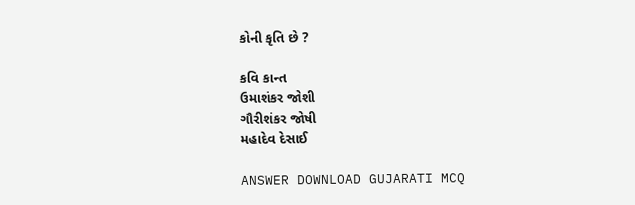કોની કૃતિ છે ?

કવિ કાન્ત
ઉમાશંકર જોશી
ગૌરીશંકર જોષી
મહાદેવ દેસાઈ

ANSWER DOWNLOAD GUJARATI MCQ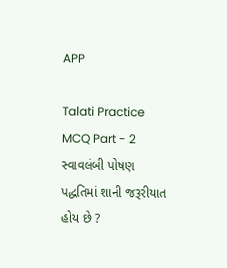APP

Talati Practice MCQ Part - 2
સ્વાવલંબી પોષણ પદ્ધતિમાં શાની જરૂરીયાત હોય છે ?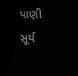પાણી
સૂર્ય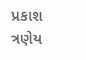પ્રકાશ
ત્રણેય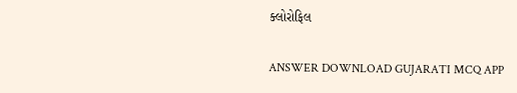ક્લોરોફિલ

ANSWER DOWNLOAD GUJARATI MCQ APP